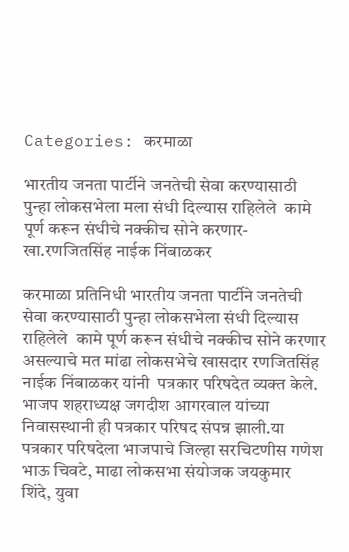Categories: करमाळा

भारतीय जनता पार्टीने जनतेची सेवा करण्यासाठी पुन्हा लोकसभेला मला संधी दिल्यास राहिलेले  कामे पूर्ण करून संधीचे नक्कीच सोने करणार-खा.रणजितसिंह नाईक निंबाळकर

करमाळा प्रतिनिधी भारतीय जनता पार्टीने जनतेची सेवा करण्यासाठी पुन्हा लोकसभेला संधी दिल्यास राहिलेले  कामे पूर्ण करून संधीचे नक्कीच सोने करणार असल्याचे मत मांढा लोकसभेचे खासदार रणजितसिंह नाईक निंबाळकर यांनी  पत्रकार परिषदेत व्यक्त केले. भाजप शहराध्यक्ष जगदीश आगरवाल यांच्या निवासस्थानी ही पत्रकार परिषद संपन्न झाली.या पत्रकार परिषदेला भाजपाचे जिल्हा सरचिटणीस गणेश भाऊ चिवटे, माढा लोकसभा संयोजक जयकुमार शिंदे, युवा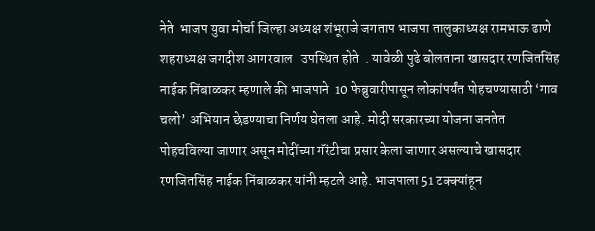नेते  भाजप युवा मोर्चा जिल्हा अध्यक्ष शंभूराजे जगताप भाजपा तालुकाध्यक्ष रामभाऊ ढाणे शहराध्यक्ष जगदीश आगरवाल   उपस्थित होते  . यावेळी पुढे बोलताना खासदार रणजितसिंह नाईक निंबाळकर म्हणाले की भाजपाने  10 फेब्रुवारीपासून लोकांपर्यंत पोहचण्यासाठी ‘गाव चलो’ अभियान छेडण्याचा निर्णय घेतला आहे. मोदी सरकारच्या योजना जनतेत पोहचविल्या जाणार असून मोदींच्या गॅरंटीचा प्रसार केला जाणार असल्याचे खासदार रणजितसिंह नाईक निंबाळकर यांनी म्हटले आहे. भाजपाला 51 टक्क्यांहून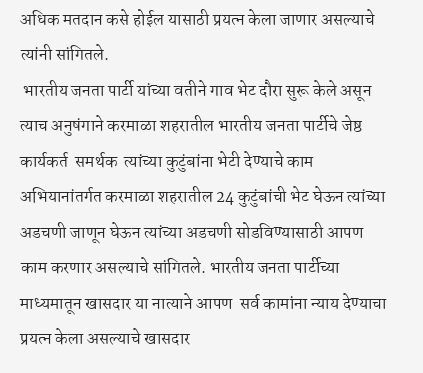अधिक मतदान कसे होईल यासाठी प्रयत्न केला जाणार असल्याचे त्यांनी सांगितले.
 भारतीय जनता पार्टी यांच्या वतीने गाव भेट दौरा सुरू केले असून त्याच अनुषंगाने करमाळा शहरातील भारतीय जनता पार्टीचे जेष्ठ कार्यकर्त  समर्थक  त्यांच्या कुटुंबांना भेटी देण्याचे काम अभियानांतर्गत करमाळा शहरातील 24 कुटुंबांची भेट घेऊन त्यांच्या अडचणी जाणून घेऊन त्यांच्या अडचणी सोडविण्यासाठी आपण काम करणार असल्याचे सांगितले. भारतीय जनता पार्टीच्या माध्यमातून खासदार या नात्याने आपण  सर्व कामांना न्याय देण्याचा प्रयत्न केला असल्याचे खासदार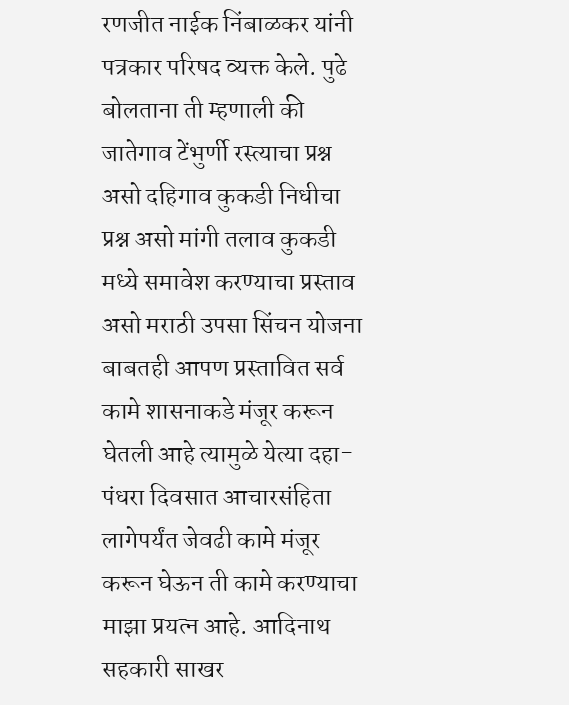रणजीत नाईक निंबाळकर यांनी पत्रकार परिषद व्यक्त केले. पुढे बोलताना ती म्हणाली की जातेगाव टेंभुर्णी रस्त्याचा प्रश्न असो दहिगाव कुकडी निधीचा प्रश्न असो मांगी तलाव कुकडी मध्ये समावेश करण्याचा प्रस्ताव असो मराठी उपसा सिंचन योजना बाबतही आपण प्रस्तावित सर्व कामे शासनाकडे मंजूर करून घेतली आहे त्यामुळे येत्या दहा-पंधरा दिवसात आचारसंहिता लागेपर्यंत जेवढी कामे मंजूर करून घेऊन ती कामे करण्याचा माझा प्रयत्न आहे. आदिनाथ सहकारी साखर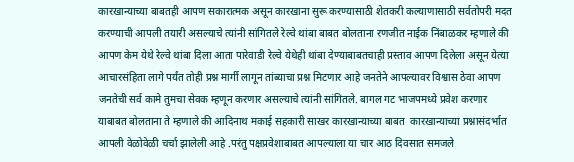कारखान्याच्या बाबतही आपण सकारात्मक असून कारखाना सुरू करण्यासाठी शेतकरी कल्याणासाठी सर्वतोपरी मदत करण्याची आपली तयारी असल्याचे त्यांनी सांगितले रेल्वे थांबा बाबत बोलताना रणजीत नाईक निंबाळकर म्हणाले की आपण केम येथे रेल्वे थांबा दिला आता पारेवाडी रेल्वे येथेही थांबा देण्याबाबतचाही प्रस्ताव आपण दिलेला असून येत्या आचारसंहिता लागे पर्यंत तोही प्रश्न मार्गी लागून तांब्याचा प्रश्न मिटणार आहे जनतेने आपल्यावर विश्वास ठेवा आपण जनतेची सर्व कामे तुमचा सेवक म्हणून करणार असल्याचे त्यांनी सांगितले. बागल गट भाजपमध्ये प्रवेश करणार याबाबत बोलताना ते म्हणाले की आदिनाथ मकाई सहकारी साखर कारखान्याच्या बाबत ‌ कारखान्याच्या प्रश्नासंदर्भात आपली वेळोवेळी चर्चा झालेली आहे .परंतु पक्षप्रवेशाबाबत आपल्याला या चार आठ दिवसात समजले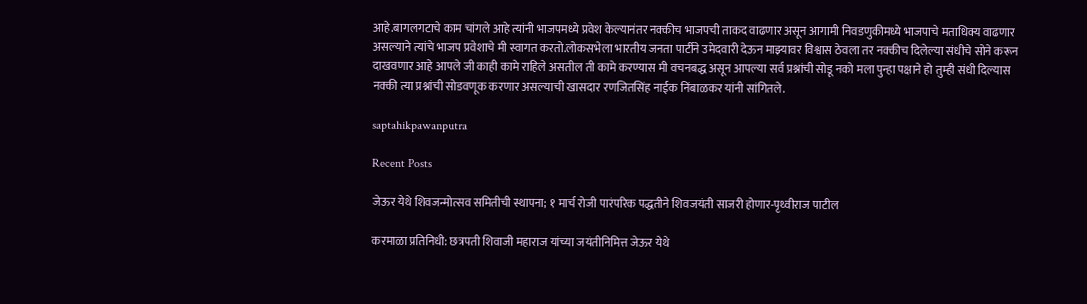आहे.बागलगटाचे काम चांगले आहे त्यांनी भाजपमध्ये प्रवेश केल्यानंतर नक्कीच भाजपची ताकद वाढणार असून आगामी निवडणुकीमध्ये भाजपाचे मताधिक्य वाढणार असल्याने त्यांचे भाजप प्रवेशाचे मी स्वागत करतो.लोकसभेला भारतीय जनता पार्टीने उमेदवारी देऊन माझ्यावर विश्वास ठेवला तर नक्कीच दिलेल्या संधीचे सोने करून दाखवणार आहे आपले जी काही कामे राहिले असतील ती कामे करण्यास मी वचनबद्ध असून आपल्या सर्व प्रश्नांची सोडू नको मला पुन्हा पक्षाने हो तुम्ही संधी दिल्यास नक्की त्या प्रश्नांची सोडवणूक करणार असल्याची खासदार रणजितसिंह नाईक निंबाळकर यांनी सांगितले.

saptahikpawanputra

Recent Posts

जेऊर येथे शिवजन्मोत्सव समितीची स्थापना; १ मार्च रोजी पारंपरिक पद्धतीने शिवजयंती साजरी होणार-पृथ्वीराज पाटील

करमाळा प्रतिनिधी: छत्रपती शिवाजी महाराज यांच्या जयंतीनिमित्त जेऊर येथे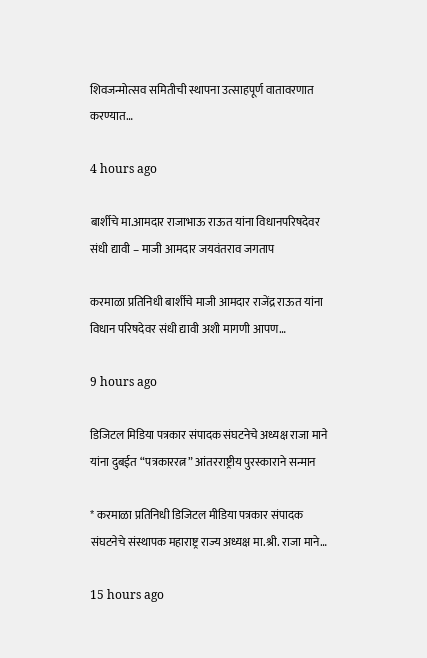शिवजन्मोत्सव समितीची स्थापना उत्साहपूर्ण वातावरणात करण्यात…

4 hours ago

बार्शीचे मा.आमदार राजाभाऊ राऊत यांना विधानपरिषदेवर संधी द्यावी – माजी आमदार जयवंतराव जगताप

करमाळा प्रतिनिधी बार्शीचे माजी आमदार राजेंद्र राऊत यांना विधान परिषदेवर संधी द्यावी अशी मागणी आपण…

9 hours ago

डिजिटल मिडिया पत्रकार संपादक संघटनेचे अध्यक्ष राजा माने यांना दुबईत “पत्रकाररत्न” आंतरराष्ट्रीय पुरस्काराने सन्मान

* करमाळा प्रतिनिधी डिजिटल मीडिया पत्रकार संपादक संघटनेचे संस्थापक महाराष्ट्र राज्य अध्यक्ष मा.श्री. राजा माने…

15 hours ago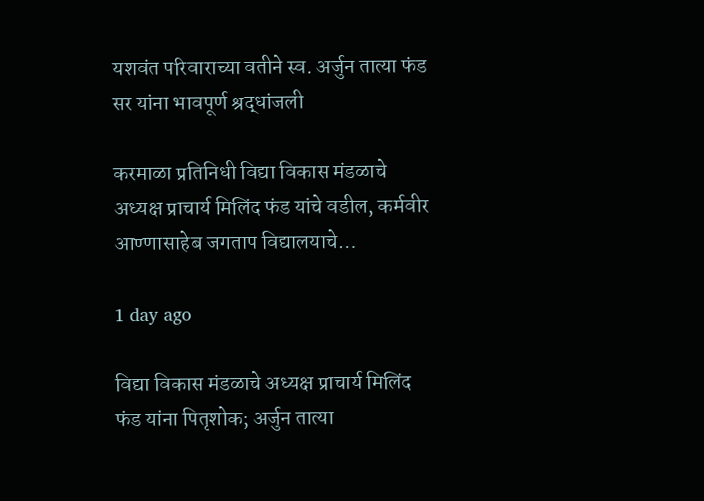यशवंत परिवाराच्या वतीने स्व. अर्जुन तात्या फंड सर यांना भावपूर्ण श्रद्धांजली

करमाळा प्रतिनिधी विद्या विकास मंडळाचे अध्यक्ष प्राचार्य मिलिंद फंड यांचे वडील, कर्मवीर आण्णासाहेब जगताप विद्यालयाचे…

1 day ago

विद्या विकास मंडळाचे अध्यक्ष प्राचार्य मिलिंद फंड यांना पितृशोक; अर्जुन तात्या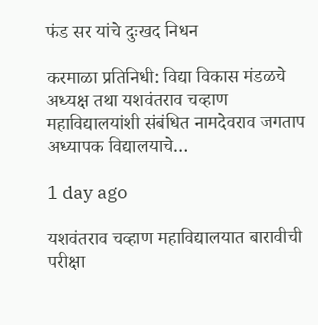फंड सर यांचे दुःखद निधन

करमाळा प्रतिनिधी: विद्या विकास मंडळचे अध्यक्ष तथा यशवंतराव चव्हाण महाविद्यालयांशी संबंधित नामदेवराव जगताप अध्यापक विद्यालयाचे…

1 day ago

यशवंतराव चव्हाण महाविद्यालयात बारावीची परीक्षा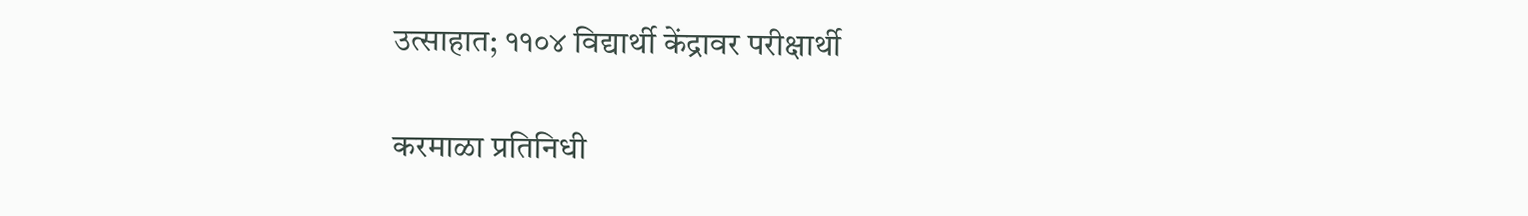उत्साहात; ११०४ विद्यार्थी केंद्रावर परीक्षार्थी

करमाळा प्रतिनिधी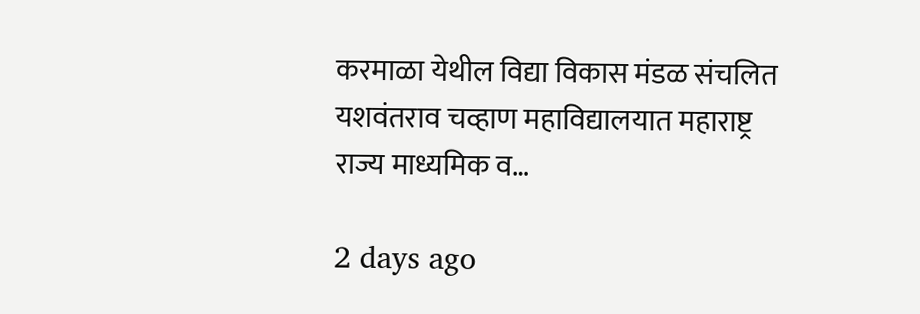करमाळा येथील विद्या विकास मंडळ संचलित यशवंतराव चव्हाण महाविद्यालयात महाराष्ट्र राज्य माध्यमिक व…

2 days ago